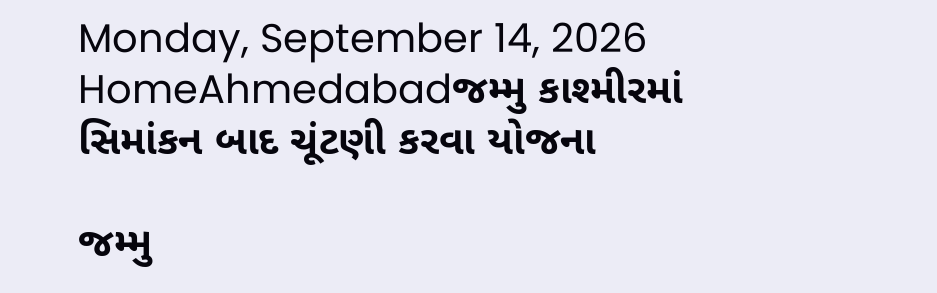Monday, September 14, 2026
HomeAhmedabadજમ્મુ કાશ્મીરમાં સિમાંકન બાદ ચૂંટણી કરવા યોજના

જમ્મુ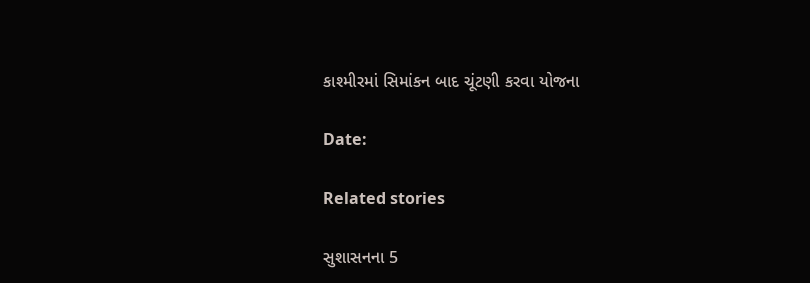કાશ્મીરમાં સિમાંકન બાદ ચૂંટણી કરવા યોજના

Date:

Related stories

સુશાસનના 5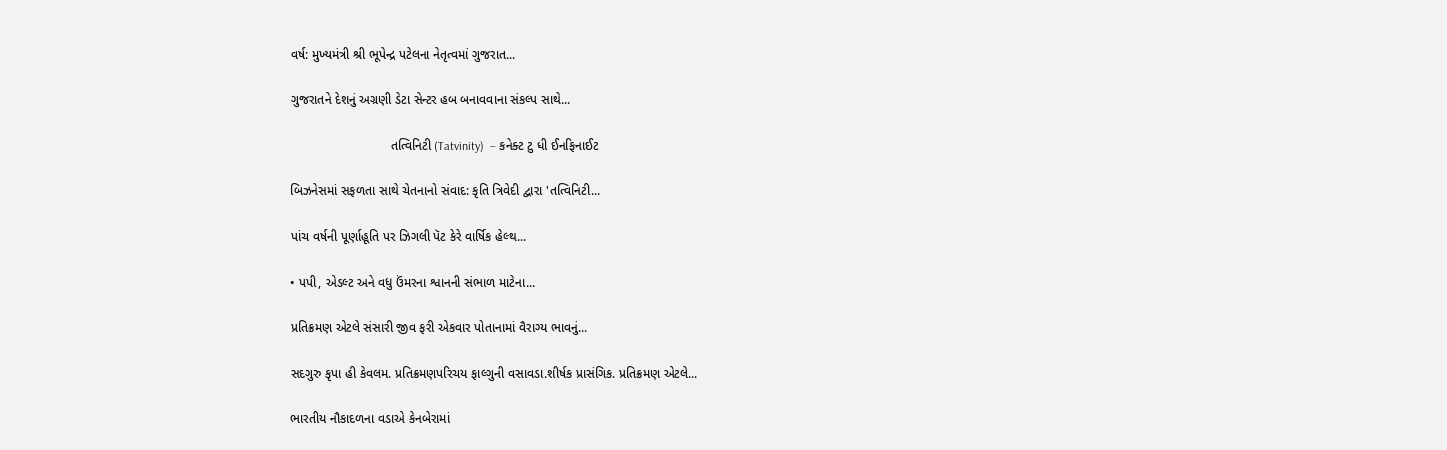વર્ષ: મુખ્યમંત્રી શ્રી ભૂપેન્દ્ર પટેલના નેતૃત્વમાં ગુજરાત...

ગુજરાતને દેશનું અગ્રણી ડેટા સેન્ટર હબ બનાવવાના સંકલ્પ સાથે...

                            તત્વિનિટી (Tatvinity)  – કનેક્ટ ટુ ધી ઈનફિનાઈટ

બિઝનેસમાં સફળતા સાથે ચેતનાનો સંવાદ: કૃતિ ત્રિવેદી દ્વારા 'તત્વિનિટી...

પાંચ વર્ષની પૂર્ણાહૂતિ પર ઝિગલી પૅટ કેરે વાર્ષિક હેલ્થ...

• પપી, એડલ્ટ અને વધુ ઉંમરના શ્વાનની સંભાળ માટેના...

પ્રતિક્રમણ એટલે સંસારી જીવ ફરી એકવાર પોતાનામાં વૈરાગ્ય ભાવનું...

સદગુરુ કૃપા હી કેવલમ. પ્રતિક્રમણપરિચય ફાલ્ગુની વસાવડા.શીર્ષક પ્રાસંગિક. પ્રતિક્રમણ એટલે...

ભારતીય નૌકાદળના વડાએ કેનબેરામાં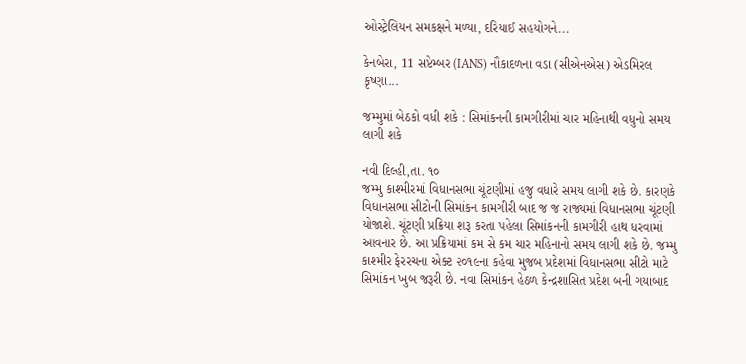ઓસ્ટ્રેલિયન સમકક્ષને મળ્યા, દરિયાઈ સહયોગને...

કેનબેરા, 11 સપ્ટેમ્બર (IANS) નૌકાદળના વડા (સીએનએસ) એડમિરલ કૃષ્ણા...

જમ્મુમાં બેઠકો વધી શકે : સિમાંકનની કામગીરીમાં ચાર મહિનાથી વધુનો સમય લાગી શકે

નવી દિલ્હી,તા. ૧૦
જમ્મુ કાશ્મીરમાં વિધાનસભા ચૂંટણીમાં હજુ વધારે સમય લાગી શકે છે. કારણકે વિધાનસભા સીટોની સિમાંકન કામગીરી બાદ જ જ રાજ્યમાં વિધાનસભા ચૂંટણી યોજાશે. ચૂંટણી પ્રક્રિયા શરૂ કરતા પહેલા સિમાંકનની કામગીરી હાથ ધરવામાં આવનાર છે. આ પ્રક્રિયામાં કમ સે કમ ચાર મહિનાનો સમય લાગી શકે છે. જમ્મુ કાશ્મીર ફેરરચના એક્ટ ૨૦૧૯ના કહેવા મુજબ પ્રદેશમાં વિધાનસભા સીટો માટે સિમાંકન ખુબ જરૂરી છે. નવા સિમાંકન હેઠળ કેન્દ્રશાસિત પ્રદેશ બની ગયાબાદ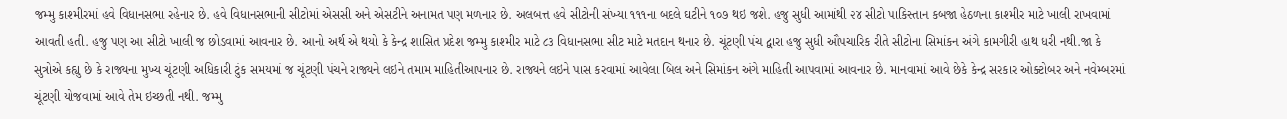જમ્મુ કાશ્મીરમાં હવે વિધાનસભા રહેનાર છે. હવે વિધાનસભાની સીટોમાં એસસી અને એસટીને અનામત પણ મળનાર છે. અલબત્ત હવે સીટોની સંખ્યા ૧૧૧ના બદલે ઘટીને ૧૦૭ થઇ જશે. હજુ સુધી આમાંથી ૨૪ સીટો પાકિસ્તાન કબજા હેઠળના કાશ્મીર માટે ખાલી રાખવામાં આવતી હતી. હજુ પણ આ સીટો ખાલી જ છોડવામાં આવનાર છે. આનો અર્થ એ થયો કે કેન્દ્ર શાસિત પ્રદેશ જમ્મુ કાશ્મીર માટે ૮૩ વિધાનસભા સીટ માટે મતદાન થનાર છે. ચૂંટણી પંચ દ્વારા હજુ સુધી ઔપચારિક રીતે સીટોના સિમાંકન અંગે કામગીરી હાથ ધરી નથી.જા કે સુત્રોએ કહ્યુ છે કે રાજ્યના મુખ્ય ચૂંટણી અધિકારી ટુંક સમયમાં જ ચૂંટણી પંચને રાજ્યને લઇને તમામ માહિતીઆપનાર છે. રાજ્યને લઇને પાસ કરવામાં આવેલા બિલ અને સિમાંકન અંગે માહિતી આપવામાં આવનાર છે. માનવામાં આવે છેકે કેન્દ્ર સરકાર ઓક્ટોબર અને નવેમ્બરમાં ચૂંટણી યોજવામાં આવે તેમ ઇચ્છતી નથી. જમ્મુ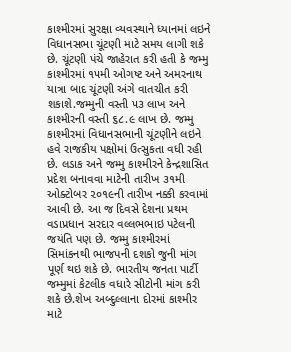કાશ્મીરમાં સુરક્ષા વ્યવસ્થાને ધ્યાનમાં લઇને વિધાનસભા ચૂંટણી માટે સમય લાગી શકે છે. ચૂંટણી પંચે જાહેરાત કરી હતી કે જમ્મુ કાશ્મીરમાં ૧૫મી ઓગષ્ટ અને અમરનાથ યાત્રા બાદ ચૂંટણી અંગે વાતચીત કરી શકાશે.જમ્મુની વસ્તી ૫૩ લાખ અને કાશ્મીરની વસ્તી ૬૮.૯ લાખ છે. જમ્મુ કાશ્મીરમાં વિધાનસભાની ચૂંટણીને લઇને હવે રાજકીય પક્ષોમાં ઉત્સુકતા વધી રહી છે. લડાક અને જમ્મુ કાશ્મીરને કેન્દ્રશાસિત પ્રદેશ બનાવવા માટેની તારીખ ૩૧મી ઓક્ટોબર ૨૦૧૯ની તારીખ નક્કી કરવામાં આવી છે. આ જ દિવસે દેશના પ્રથમ વડાપ્રધાન સરદાર વલ્લભભાઇ પટેલની જયંતિ પણ છે. જમ્મુ કાશ્મીરમાં સિમાંકનથી ભાજપની દશકો જુની માંગ પૂર્ણ થઇ શકે છે. ભારતીય જનતા પાર્ટી જમ્મુમાં કેટલીક વધારે સીટોની માંગ કરી શકે છે.શેખ અબ્દુલ્લાના દોરમાં કાશ્મીર માટે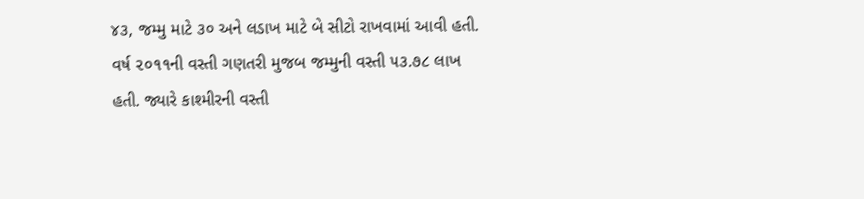૪૩, જમ્મુ માટે ૩૦ અને લડાખ માટે બે સીટો રાખવામાં આવી હતી. વર્ષ ૨૦૧૧ની વસ્તી ગણતરી મુજબ જમ્મુની વસ્તી ૫૩.૭૮ લાખ હતી. જ્યારે કાશ્મીરની વસ્તી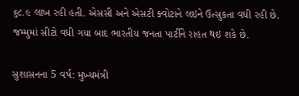૬૮.૯ લાખ રહી હતી. એસસી અને એસટી ક્વોટાને લઇને ઉત્સુકતા વધી રહી છે. જમ્મુમાં સીટો વધી ગયા બાદ ભારતીય જનતા પાર્ટીને રાહત થઇ શકે છે.

સુશાસનના 5 વર્ષ: મુખ્યમંત્રી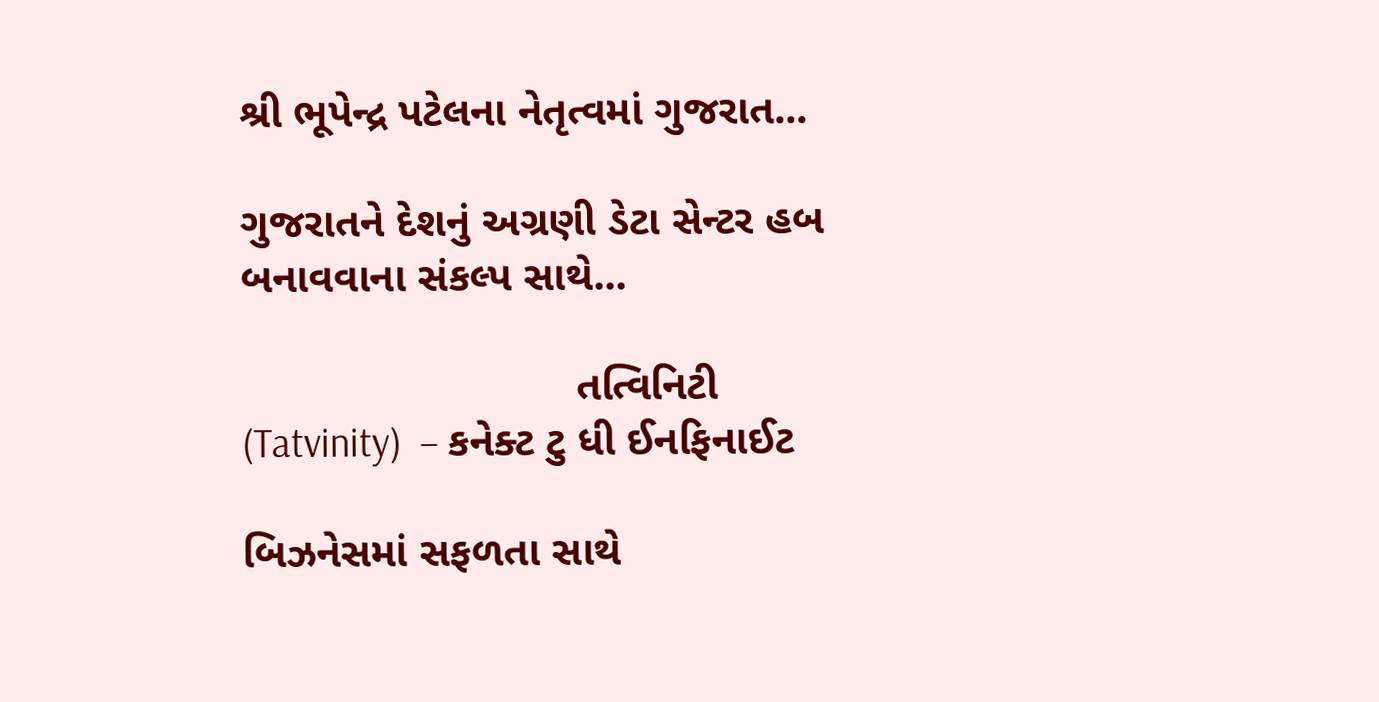શ્રી ભૂપેન્દ્ર પટેલના નેતૃત્વમાં ગુજરાત...

ગુજરાતને દેશનું અગ્રણી ડેટા સેન્ટર હબ બનાવવાના સંકલ્પ સાથે...

                            તત્વિનિટી (Tatvinity)  – કનેક્ટ ટુ ધી ઈનફિનાઈટ

બિઝનેસમાં સફળતા સાથે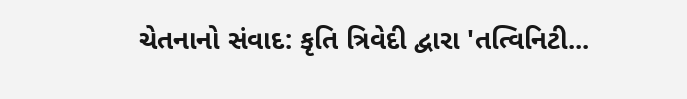ચેતનાનો સંવાદ: કૃતિ ત્રિવેદી દ્વારા 'તત્વિનિટી...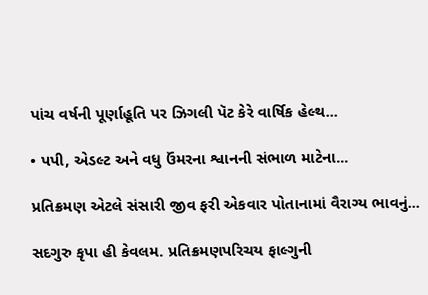પાંચ વર્ષની પૂર્ણાહૂતિ પર ઝિગલી પૅટ કેરે વાર્ષિક હેલ્થ...

• પપી, એડલ્ટ અને વધુ ઉંમરના શ્વાનની સંભાળ માટેના...

પ્રતિક્રમણ એટલે સંસારી જીવ ફરી એકવાર પોતાનામાં વૈરાગ્ય ભાવનું...

સદગુરુ કૃપા હી કેવલમ. પ્રતિક્રમણપરિચય ફાલ્ગુની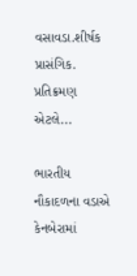વસાવડા.શીર્ષક પ્રાસંગિક. પ્રતિક્રમણ એટલે...

ભારતીય નૌકાદળના વડાએ કેનબેરામાં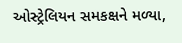ઓસ્ટ્રેલિયન સમકક્ષને મળ્યા,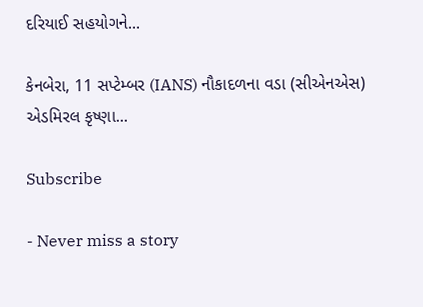દરિયાઈ સહયોગને...

કેનબેરા, 11 સપ્ટેમ્બર (IANS) નૌકાદળના વડા (સીએનએસ) એડમિરલ કૃષ્ણા...

Subscribe

- Never miss a story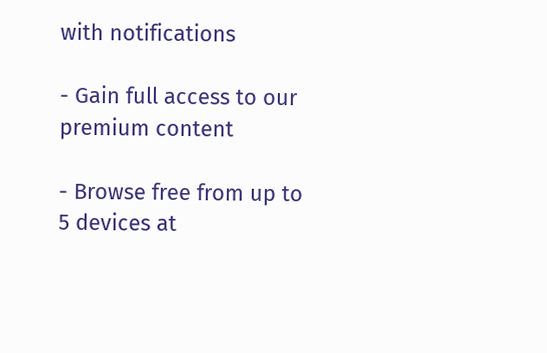with notifications

- Gain full access to our premium content

- Browse free from up to 5 devices at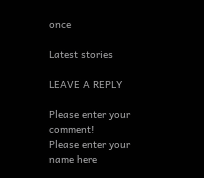once

Latest stories

LEAVE A REPLY

Please enter your comment!
Please enter your name here